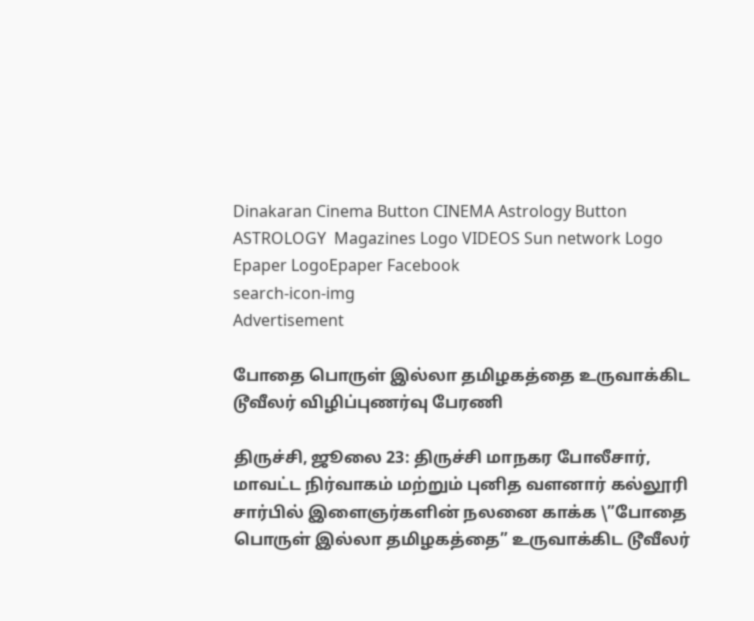Dinakaran Cinema Button CINEMA Astrology Button ASTROLOGY  Magazines Logo VIDEOS Sun network Logo Epaper LogoEpaper Facebook
search-icon-img
Advertisement

போதை பொருள் இல்லா தமிழகத்தை உருவாக்கிட டூவீலர் விழிப்புணர்வு பேரணி

திருச்சி, ஜூலை 23: திருச்சி மாநகர போலீசார், மாவட்ட நிர்வாகம் மற்றும் புனித வளனார் கல்லூரி சார்பில் இளைஞர்களின் நலனை காக்க \”போதை பொருள் இல்லா தமிழகத்தை” உருவாக்கிட டூவீலர்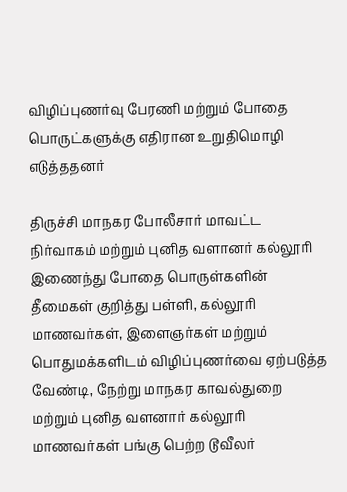விழிப்புணர்வு பேரணி மற்றும் போதை பொருட்களுக்கு எதிரான உறுதிமொழி எடுத்ததனர்

திருச்சி மாநகர போலீசார் மாவட்ட நிர்வாகம் மற்றும் புனித வளானர் கல்லூரி இணைந்து போதை பொருள்களின் தீமைகள் குறித்து பள்ளி, கல்லூரி மாணவர்கள், இளைஞர்கள் மற்றும் பொதுமக்களிடம் விழிப்புணர்வை ஏற்படுத்த வேண்டி, நேற்று மாநகர காவல்துறை மற்றும் புனித வளனார் கல்லூரி மாணவர்கள் பங்கு பெற்ற டூவீலர்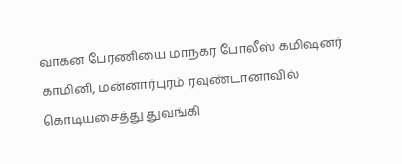வாகன பேரணியை மாநகர போலீஸ் கமிஷனர் காமினி, மன்னார்புரம் ரவுண்டானாவில் கொடியசைத்து துவங்கி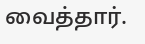வைத்தார்.